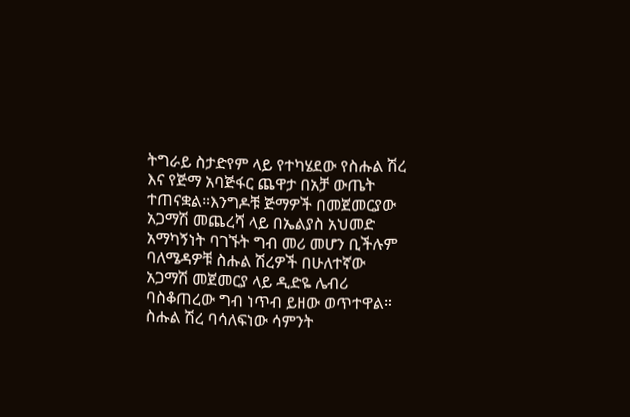ትግራይ ስታድየም ላይ የተካሄደው የስሑል ሽረ እና የጅማ አባጅፋር ጨዋታ በአቻ ውጤት ተጠናቋል።እንግዶቹ ጅማዎች በመጀመርያው አጋማሽ መጨረሻ ላይ በኤልያስ አህመድ አማካኝነት ባገኙት ግብ መሪ መሆን ቢችሉም ባለሜዳዎቹ ስሑል ሽረዎች በሁለተኛው አጋማሽ መጀመርያ ላይ ዲድዬ ሌብሪ ባስቆጠረው ግብ ነጥብ ይዘው ወጥተዋል።
ስሑል ሽረ ባሳለፍነው ሳምንት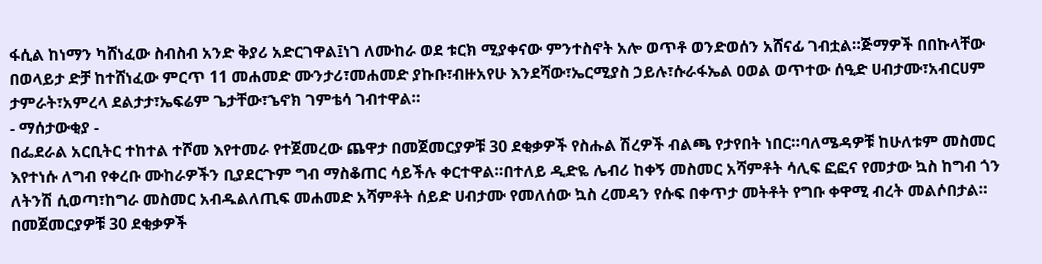ፋሲል ከነማን ካሸነፈው ስብስብ አንድ ቅያሪ አድርገዋል፤ነገ ለሙከራ ወደ ቱርክ ሚያቀናው ምንተስኖት አሎ ወጥቶ ወንድወሰን አሸናፊ ገብቷል።ጅማዎች በበኩላቸው በወላይታ ድቻ ከተሸነፈው ምርጥ 11 መሐመድ ሙንታሪ፣መሐመድ ያኩቡ፣ብዙአየሁ እንደሻው፣ኤርሚያስ ኃይሉ፣ሱራፋኤል ዐወል ወጥተው ሰዒድ ሀብታሙ፣አብርሀም ታምራት፣አምረላ ደልታታ፣ኤፍሬም ጌታቸው፣ኄኖክ ገምቴሳ ገብተዋል።
- ማሰታውቂያ -
በፌደራል አርቢትር ተከተል ተሾመ እየተመራ የተጀመረው ጨዋታ በመጀመርያዎቹ 30 ደቂቃዎች የስሑል ሽረዎች ብልጫ የታየበት ነበር።ባለሜዳዎቹ ከሁለቱም መስመር እየተነሱ ለግብ የቀረቡ ሙከራዎችን ቢያደርጉም ግብ ማስቆጠር ሳይችሉ ቀርተዋል።በተለይ ዲድዬ ሌብሪ ከቀኝ መስመር አሻምቶት ሳሊፍ ፎፎና የመታው ኳስ ከግብ ጎን ለትንሽ ሲወጣ፣ከግራ መስመር አብዱልለጢፍ መሐመድ አሻምቶት ሰይድ ሀብታሙ የመለሰው ኳስ ረመዳን የሱፍ በቀጥታ መትቶት የግቡ ቀዋሚ ብረት መልሶበታል።
በመጀመርያዎቹ 30 ደቂቃዎች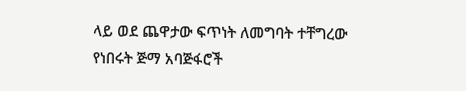ላይ ወደ ጨዋታው ፍጥነት ለመግባት ተቸግረው የነበሩት ጅማ አባጅፋሮች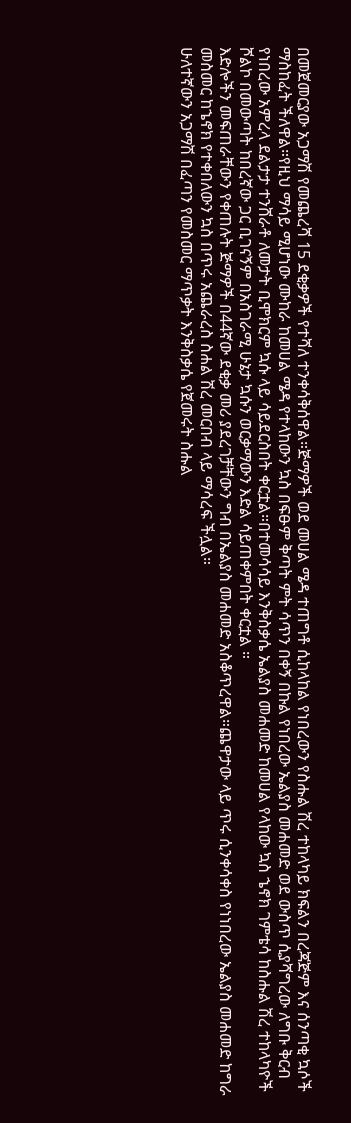በመጀመርያው አጋማሽ የመጨረሻ 15 ደቂቃዎች የተሻለ ተንቀሳቅሰዋል።ጅማዎች ወደ መሀል ሜዳ ተጠግቶ ሲከላከል የነበረውን የስሑል ሽረ ተከላካይ ክፍልን በረጃጅም እና ሰንጣቂ ኳሶች ማስከፈት ችለዋል።የዚህ ማሳይ ሚሆነው ሙከራ ከመሀል ሜዳ የተላከውን ኳስ በፍፁም ቅጣት ምት ሳጥን በቀኝ በኩል የነበረው ኤልያስ መሐመድ ወደ ውስጥ ሲያሻግረው ለግቡ ቅርብ የነበረው አምረላ ደልታታ ተንሸራቶ ለመታት ቢሞክርም ኳሱ ላይ ሳይደርስበት ቀርቷል።በተመሳሳይ እንቅስቃሴ ኤልያስ መሐመድ ከመሀል የላከው ኳስ ኄኖክ ገምቴሳ ከስሑል ሽረ ተከላካዮች ሾልኮ በመውጣት ከበረኛው ጋር ቢገናኝም በአስገራሚ ሁኔታ ኳሱን ወርቃማውን እድል ሳይጠቀምበት ቀርቷል ።
እድሎችን መፍጠራቸውን የቀጠሉት ጅማዎች በ44ኛው ደቂቃ መሪ ያደረገቻቸውን ግብ በኤልያስ መሐመድ አስቆጥረዋል።ጨዋታው ላይ ጥሩ ሲንቀሳቀስ የነነበረው ኤልያስ መሐመድ ከግራ መስመር ከኄኖክ የተቀበለውን ኳስ በጥሩ አጨራረስ ስሐል ሽረ መርበብ ላይ ማሳረፍ ችሏል።
ሁለተኛውን አጋማሽ በፈጣን የመስመር ማጥቃት እንቅስቃሴ የጀመሩት ስሑል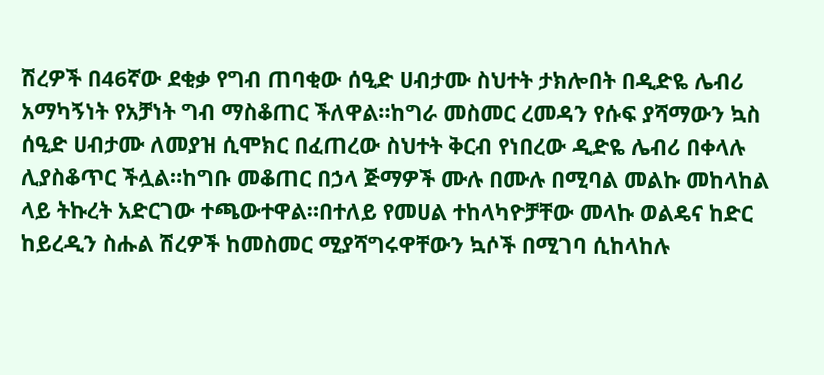ሽረዎች በ46ኛው ደቂቃ የግብ ጠባቂው ሰዒድ ሀብታሙ ስህተት ታክሎበት በዲድዬ ሌብሪ አማካኝነት የአቻነት ግብ ማስቆጠር ችለዋል።ከግራ መስመር ረመዳን የሱፍ ያሻማውን ኳስ ሰዒድ ሀብታሙ ለመያዝ ሲሞክር በፈጠረው ስህተት ቅርብ የነበረው ዲድዬ ሌብሪ በቀላሉ ሊያስቆጥር ችሏል።ከግቡ መቆጠር በኃላ ጅማዎች ሙሉ በሙሉ በሚባል መልኩ መከላከል ላይ ትኩረት አድርገው ተጫውተዋል።በተለይ የመሀል ተከላካዮቻቸው መላኩ ወልዴና ከድር ከይረዲን ስሑል ሽረዎች ከመስመር ሚያሻግሩዋቸውን ኳሶች በሚገባ ሲከላከሉ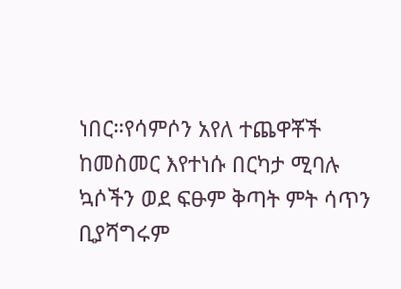ነበር።የሳምሶን አየለ ተጨዋቾች ከመስመር እየተነሱ በርካታ ሚባሉ ኳሶችን ወደ ፍፁም ቅጣት ምት ሳጥን ቢያሻግሩም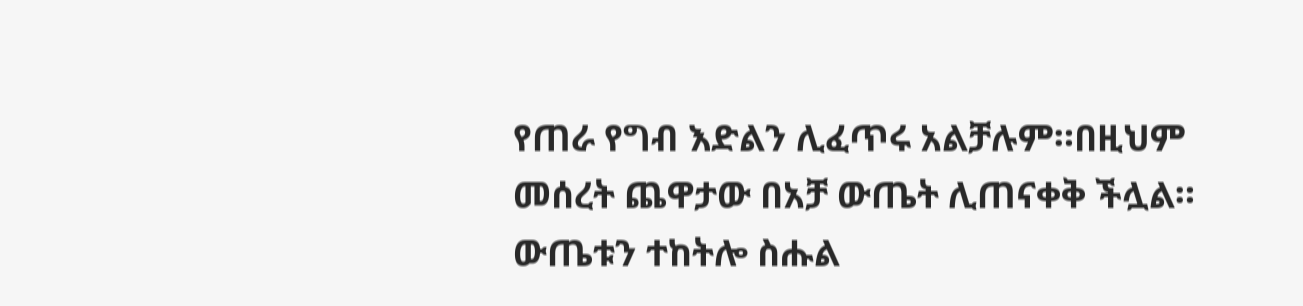የጠራ የግብ እድልን ሊፈጥሩ አልቻሉም።በዚህም መሰረት ጨዋታው በአቻ ውጤት ሊጠናቀቅ ችሏል።
ውጤቱን ተከትሎ ስሑል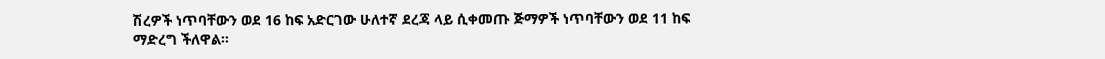ሽረዎች ነጥባቸውን ወደ 16 ከፍ አድርገው ሁለተኛ ደረጃ ላይ ሲቀመጡ ጅማዎች ነጥባቸውን ወደ 11 ከፍ ማድረግ ችለዋል።